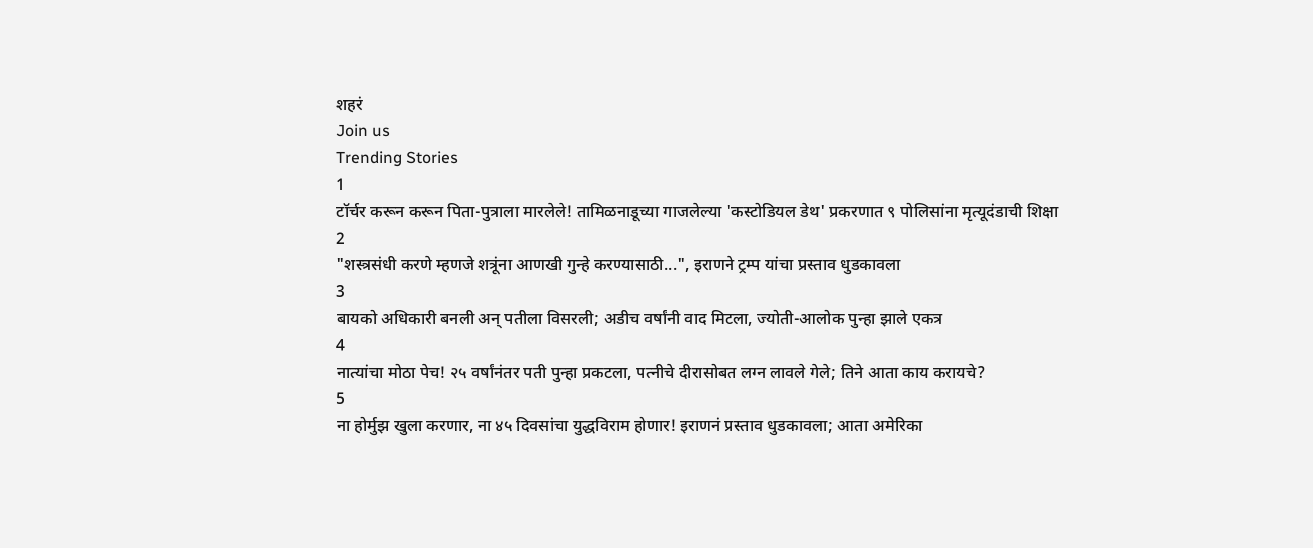शहरं
Join us
Trending Stories
1
टॉर्चर करून करून पिता-पुत्राला मारलेले! तामिळनाडूच्या गाजलेल्या 'कस्टोडियल डेथ' प्रकरणात ९ पोलिसांना मृत्यूदंडाची शिक्षा
2
"शस्त्रसंधी करणे म्हणजे शत्रूंना आणखी गुन्हे करण्यासाठी...", इराणने ट्रम्प यांचा प्रस्ताव धुडकावला
3
बायको अधिकारी बनली अन् पतीला विसरली; अडीच वर्षांनी वाद मिटला, ज्योती-आलोक पुन्हा झाले एकत्र
4
नात्यांचा मोठा पेच! २५ वर्षांनंतर पती पुन्हा प्रकटला, पत्नीचे दीरासोबत लग्न लावले गेले; तिने आता काय करायचे?
5
ना होर्मुझ खुला करणार, ना ४५ दिवसांचा युद्धविराम होणार! इराणनं प्रस्ताव धुडकावला; आता अमेरिका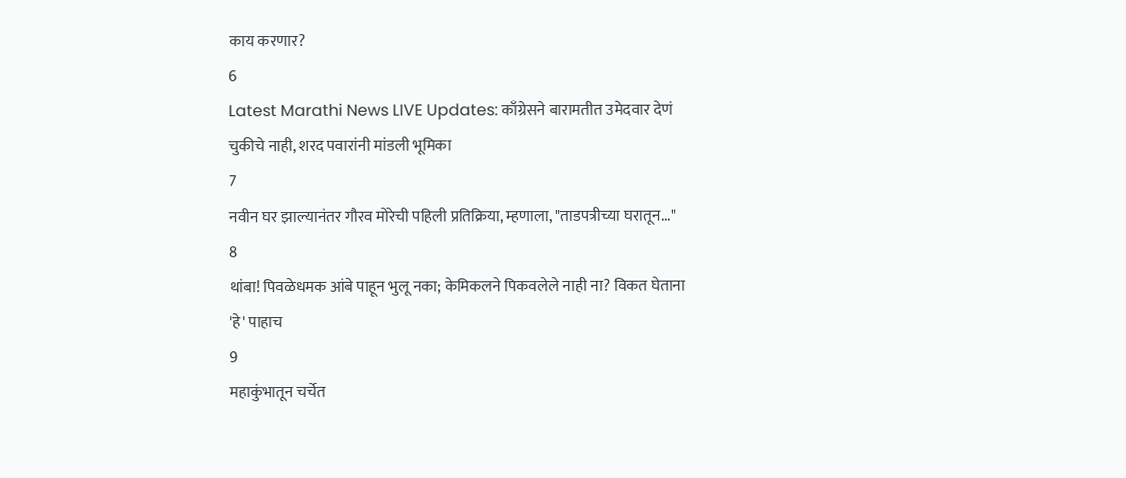काय करणार?
6
Latest Marathi News LIVE Updates: काँग्रेसने बारामतीत उमेदवार देणं चुकीचे नाही, शरद पवारांनी मांडली भूमिका
7
नवीन घर झाल्यानंतर गौरव मोरेची पहिली प्रतिक्रिया, म्हणाला, "ताडपत्रीच्या घरातून..."
8
थांबा! पिवळेधमक आंबे पाहून भुलू नका; केमिकलने पिकवलेले नाही ना? विकत घेताना 'हे' पाहाच
9
महाकुंभातून चर्चेत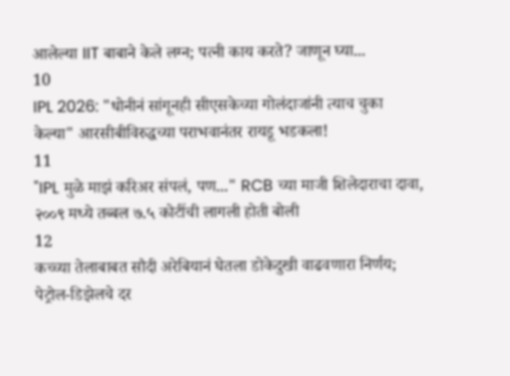आलेल्या IIT बाबाने केले लग्न; पत्नी काय करते? जाणून घ्या...
10
IPL 2026: "धोनीनं सांगूनही सीएसकेच्या गोलंदाजांनी त्याच चुका केल्या" आरसीबीविरुद्धच्या पराभवानंतर रायडू भडकला!
11
"IPL मुळे माझं करिअर संपलं, पण..." RCB च्या माजी शिलेदाराचा दावा, २००९ मध्ये तब्बल ७.५ कोटींची लागली होती बोली
12
कच्च्या तेलाबाबत सौदी अरेबियानं घेतला डोकेदुखी वाढवणारा निर्णय; पेट्रोल-डिझेलचे दर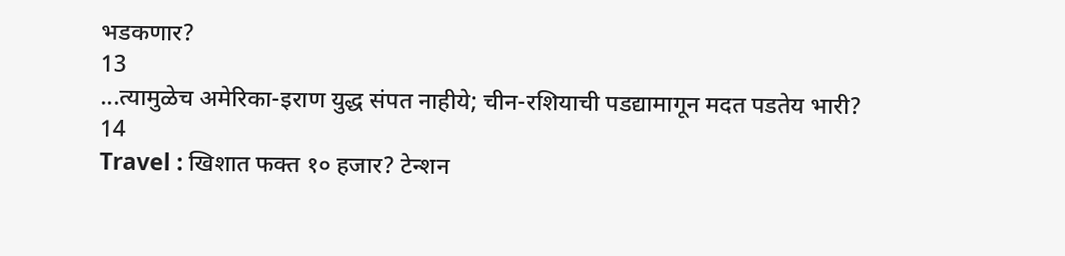भडकणार?
13
...त्यामुळेच अमेरिका-इराण युद्ध संपत नाहीये; चीन-रशियाची पडद्यामागून मदत पडतेय भारी?
14
Travel : खिशात फक्त १० हजार? टेन्शन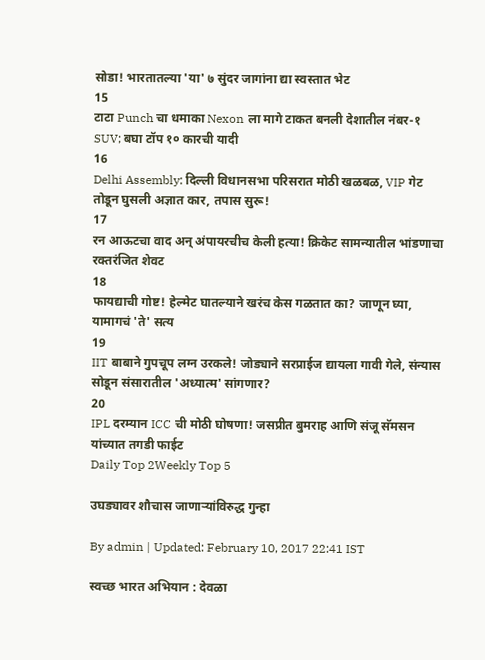सोडा! भारतातल्या 'या' ७ सुंदर जागांना द्या स्वस्तात भेट
15
टाटा Punch चा धमाका Nexon ला मागे टाकत बनली देशातील नंबर-१ SUV; बघा टॉप १० कारची यादी
16
Delhi Assembly: दिल्ली विधानसभा परिसरात मोठी खळबळ, VIP गेट तोडून घुसली अज्ञात कार, तपास सुरू!
17
रन आऊटचा वाद अन् अंपायरचीच केली हत्या! क्रिकेट सामन्यातील भांडणाचा रक्तरंजित शेवट
18
फायद्याची गोष्ट! हेल्मेट घातल्याने खरंच केस गळतात का? जाणून घ्या, यामागचं 'ते' सत्य
19
IIT बाबाने गुपचूप लग्न उरकले! जोड्याने सरप्राईज द्यायला गावी गेले, संन्यास सोडून संसारातील 'अध्यात्म' सांगणार?
20
IPL दरम्यान ICC ची मोठी घोषणा! जसप्रीत बुमराह आणि संजू सॅमसन यांच्यात तगडी फाईट
Daily Top 2Weekly Top 5

उघड्यावर शौचास जाणाऱ्यांविरुद्ध गुन्हा

By admin | Updated: February 10, 2017 22:41 IST

स्वच्छ भारत अभियान : देवळा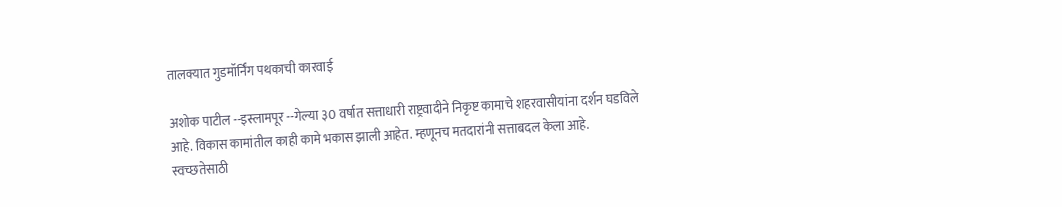तालक्यात गुडमॉर्निंग पथकाची कारवाई

अशोक पाटील --इस्लामपूर --गेल्या ३0 वर्षात सत्ताधारी राष्ट्रवादीने निकृष्ट कामाचे शहरवासीयांना दर्शन घडविले आहे. विकास कामांतील काही कामे भकास झाली आहेत. म्हणूनच मतदारांनी सत्ताबदल केला आहे. स्वच्छतेसाठी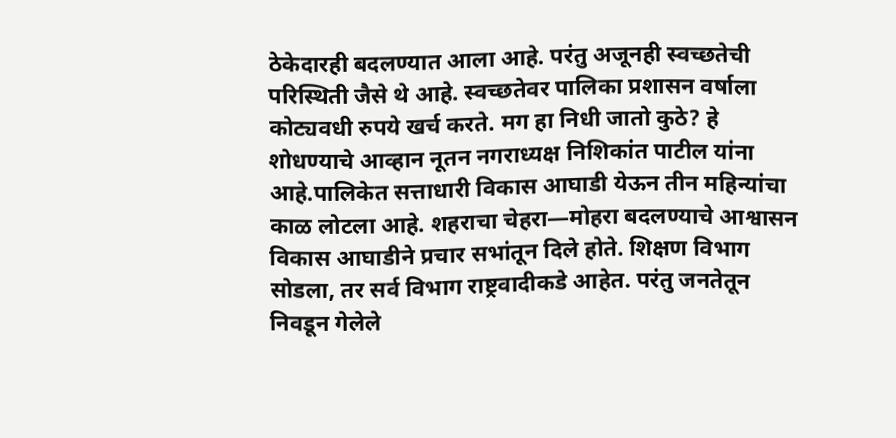ठेकेदारही बदलण्यात आला आहे. परंतु अजूनही स्वच्छतेची परिस्थिती जैसे थे आहे. स्वच्छतेवर पालिका प्रशासन वर्षाला कोट्यवधी रुपये खर्च करते. मग हा निधी जातो कुठे? हे शोधण्याचे आव्हान नूतन नगराध्यक्ष निशिकांत पाटील यांना आहे.पालिकेत सत्ताधारी विकास आघाडी येऊन तीन महिन्यांचा काळ लोटला आहे. शहराचा चेहरा—मोहरा बदलण्याचे आश्वासन विकास आघाडीने प्रचार सभांतून दिले होते. शिक्षण विभाग सोडला, तर सर्व विभाग राष्ट्रवादीकडे आहेत. परंतु जनतेतून निवडून गेलेले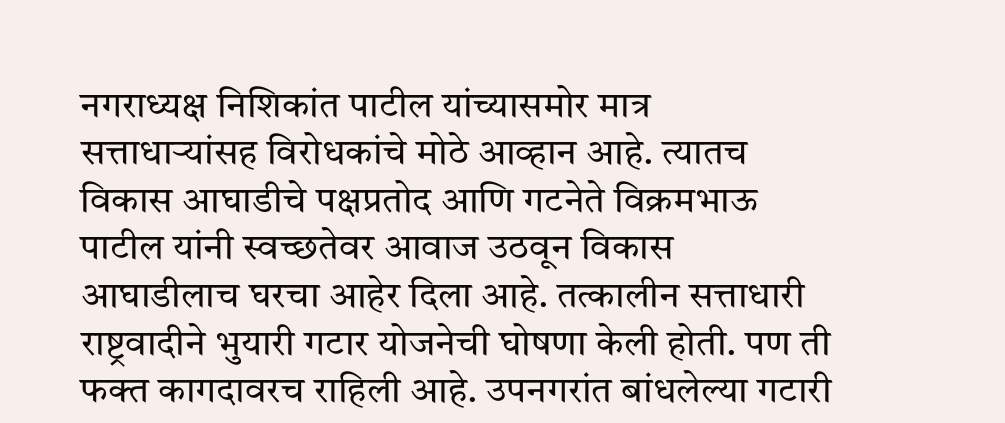नगराध्यक्ष निशिकांत पाटील यांच्यासमोर मात्र सत्ताधाऱ्यांसह विरोधकांचे मोठे आव्हान आहे. त्यातच विकास आघाडीचे पक्षप्रतोद आणि गटनेते विक्रमभाऊ पाटील यांनी स्वच्छतेवर आवाज उठवून विकास आघाडीलाच घरचा आहेर दिला आहे. तत्कालीन सत्ताधारी राष्ट्रवादीने भुयारी गटार योजनेची घोषणा केली होती. पण ती फक्त कागदावरच राहिली आहे. उपनगरांत बांधलेल्या गटारी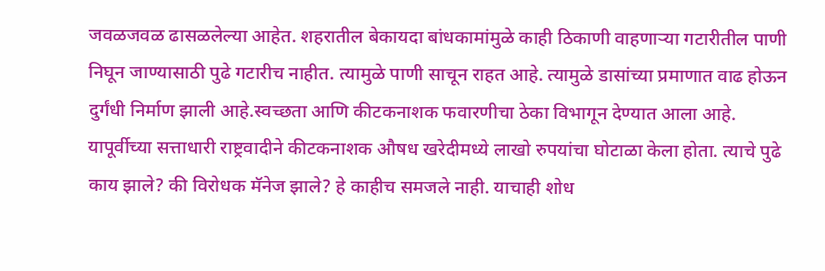जवळजवळ ढासळलेल्या आहेत. शहरातील बेकायदा बांधकामांमुळे काही ठिकाणी वाहणाऱ्या गटारीतील पाणी निघून जाण्यासाठी पुढे गटारीच नाहीत. त्यामुळे पाणी साचून राहत आहे. त्यामुळे डासांच्या प्रमाणात वाढ होऊन दुर्गंधी निर्माण झाली आहे.स्वच्छता आणि कीटकनाशक फवारणीचा ठेका विभागून देण्यात आला आहे. यापूर्वीच्या सत्ताधारी राष्ट्रवादीने कीटकनाशक औषध खरेदीमध्ये लाखो रुपयांचा घोटाळा केला होता. त्याचे पुढे काय झाले? की विरोधक मॅनेज झाले? हे काहीच समजले नाही. याचाही शोध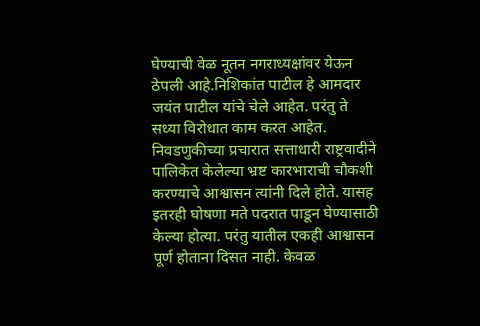घेण्याची वेळ नूतन नगराध्यक्षांवर येऊन ठेपली आहे.निशिकांत पाटील हे आमदार जयंत पाटील यांचे चेले आहेत. परंतु ते सध्या विरोधात काम करत आहेत. निवडणुकीच्या प्रचारात सत्ताधारी राष्ट्रवादीने पालिकेत केलेल्या भ्रष्ट कारभाराची चौकशी करण्याचे आश्वासन त्यांनी दिले होते. यासह इतरही घोषणा मते पदरात पाडून घेण्यासाठी केल्या होत्या. परंतु यातील एकही आश्वासन पूर्ण होताना दिसत नाही. केवळ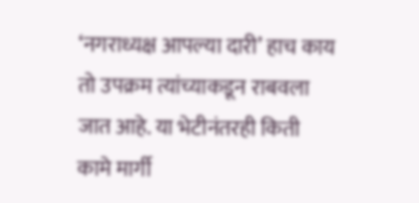‘नगराध्यक्ष आपल्या दारी’ हाच काय तो उपक्रम त्यांच्याकडून राबवला जात आहे. या भेटीनंतरही किती कामे मार्गी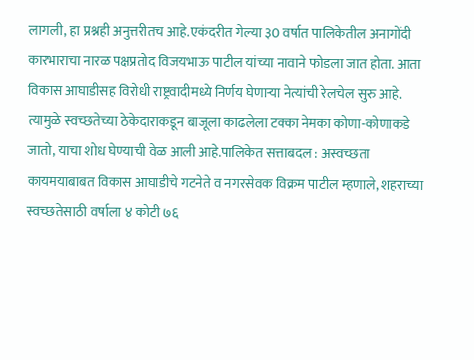लागली, हा प्रश्नही अनुत्तरीतच आहे.एकंदरीत गेल्या ३0 वर्षात पालिकेतील अनागोंदी कारभाराचा नारळ पक्षप्रतोद विजयभाऊ पाटील यांच्या नावाने फोडला जात होता. आता विकास आघाडीसह विरोधी राष्ट्रवादीमध्ये निर्णय घेणाऱ्या नेत्यांची रेलचेल सुरु आहे. त्यामुळे स्वच्छतेच्या ठेकेदाराकडून बाजूला काढलेला टक्का नेमका कोणा-कोणाकडे जातो, याचा शोध घेण्याची वेळ आली आहे.पालिकेत सत्ताबदल : अस्वच्छता कायमयाबाबत विकास आघाडीचे गटनेते व नगरसेवक विक्रम पाटील म्हणाले, शहराच्या स्वच्छतेसाठी वर्षाला ४ कोटी ७६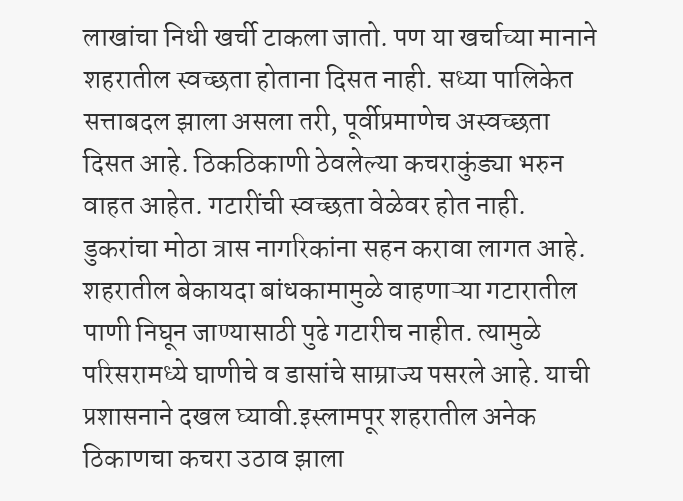लाखांचा निधी खर्ची टाकला जातो. पण या खर्चाच्या मानाने शहरातील स्वच्छता होताना दिसत नाही. सध्या पालिकेत सत्ताबदल झाला असला तरी, पूर्वीप्रमाणेच अस्वच्छता दिसत आहे. ठिकठिकाणी ठेवलेल्या कचराकुंड्या भरुन वाहत आहेत. गटारींची स्वच्छता वेळेवर होत नाही. डुकरांचा मोठा त्रास नागरिकांना सहन करावा लागत आहे. शहरातील बेकायदा बांधकामामुळे वाहणाऱ्या गटारातील पाणी निघून जाण्यासाठी पुढे गटारीच नाहीत. त्यामुळे परिसरामध्ये घाणीचे व डासांचे साम्राज्य पसरले आहे. याची प्रशासनाने दखल घ्यावी.इस्लामपूर शहरातील अनेक ठिकाणचा कचरा उठाव झाला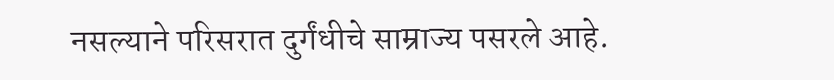नसल्याने परिसरात दुर्गंधीचे साम्राज्य पसरले आहे.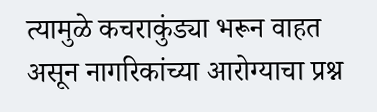त्यामुळे कचराकुंड्या भरून वाहत असून नागरिकांच्या आरोग्याचा प्रश्न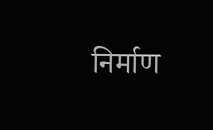निर्माण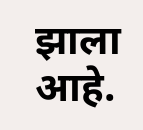झाला आहे.